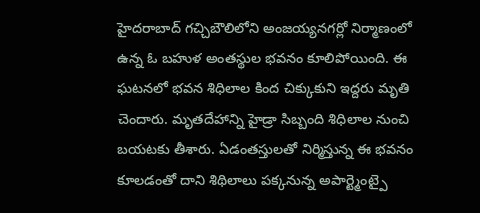హైదరాబాద్ గచ్చిబౌలిలోని అంజయ్యనగర్లో నిర్మాణంలో ఉన్న ఓ బహుళ అంతస్థుల భవనం కూలిపోయింది. ఈ ఘటనలో భవన శిధిలాల కింద చిక్కుకుని ఇద్దరు మృతి చెందారు. మృతదేహాన్ని హైడ్రా సిబ్బంది శిధిలాల నుంచి బయటకు తీశారు. ఏడంతస్తులతో నిర్మిస్తున్న ఈ భవనం కూలడంతో దాని శిథిలాలు పక్కనున్న అపార్ట్మెంట్పై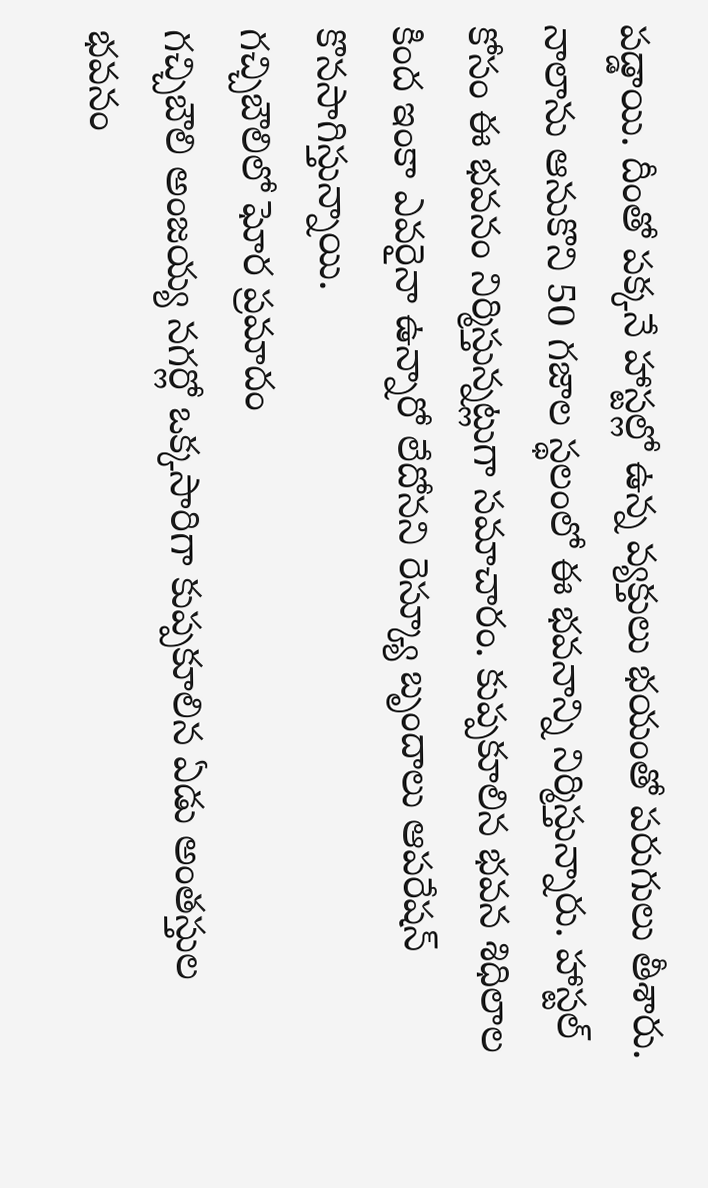పడ్డాయి. దీంతో పక్కనే హాస్టల్లో ఉన్న వ్యక్తులు భయంతో పరుగులు తీశారు.
నాలాను ఆనుకొని 50 గజాల స్థలంలో ఈ భవనాన్ని నిర్మిస్తున్నారు. హాస్టల్ కోసం ఈ భవనం నిర్మిస్తున్నట్లుగా సమాచారం. కుప్పకూలిన భవన శిధిలాల కింద ఇంకా ఎవరైనా ఉన్నారో లేదోనని రెస్క్యూ బృందాలు ఆపరేషన్ కొనసాగిస్తున్నాయి.
గచ్చిబౌలిలో ఘోర ప్రమాదం
గచ్చిబౌలి అంజయ్య నగర్లో ఒక్కసారిగా కుప్పకూలిన ఏడు అంతస్తుల భవనం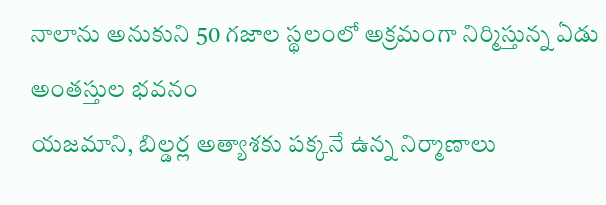నాలాను అనుకుని 50 గజాల స్థలంలో అక్రమంగా నిర్మిస్తున్న ఏడు అంతస్తుల భవనం
యజమాని, బిల్డర్ల అత్యాశకు పక్కనే ఉన్న నిర్మాణాలు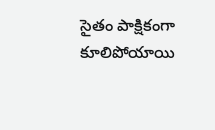సైతం పాక్షికంగా కూలిపోయాయి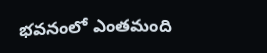భవనంలో ఎంతమంది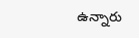ఉన్నారు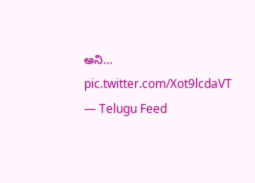అని… pic.twitter.com/Xot9lcdaVT
— Telugu Feed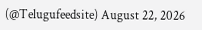(@Telugufeedsite) August 22, 2026